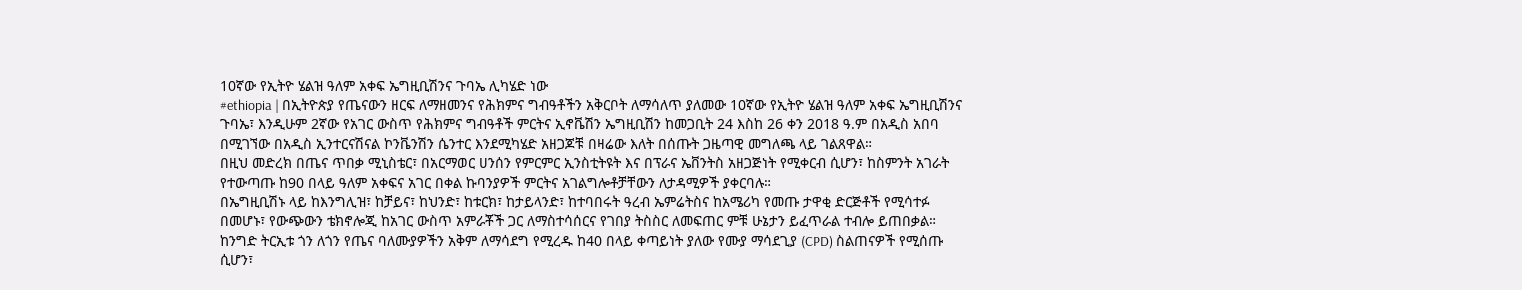10ኛው የኢትዮ ሄልዝ ዓለም አቀፍ ኤግዚቢሽንና ጉባኤ ሊካሄድ ነው
#ethiopia | በኢትዮጵያ የጤናውን ዘርፍ ለማዘመንና የሕክምና ግብዓቶችን አቅርቦት ለማሳለጥ ያለመው 10ኛው የኢትዮ ሄልዝ ዓለም አቀፍ ኤግዚቢሽንና ጉባኤ፣ እንዲሁም 2ኛው የአገር ውስጥ የሕክምና ግብዓቶች ምርትና ኢኖቬሽን ኤግዚቢሽን ከመጋቢት 24 እስከ 26 ቀን 2018 ዓ.ም በአዲስ አበባ በሚገኘው በአዲስ ኢንተርናሽናል ኮንቬንሽን ሴንተር እንደሚካሄድ አዘጋጆቹ በዛሬው እለት በሰጡት ጋዜጣዊ መግለጫ ላይ ገልጸዋል።
በዚህ መድረክ በጤና ጥበቃ ሚኒስቴር፣ በአርማወር ሀንሰን የምርምር ኢንስቲትዩት እና በፕራና ኤቨንትስ አዘጋጅነት የሚቀርብ ሲሆን፣ ከስምንት አገራት የተውጣጡ ከ90 በላይ ዓለም አቀፍና አገር በቀል ኩባንያዎች ምርትና አገልግሎቶቻቸውን ለታዳሚዎች ያቀርባሉ።
በኤግዚቢሽኑ ላይ ከእንግሊዝ፣ ከቻይና፣ ከህንድ፣ ከቱርክ፣ ከታይላንድ፣ ከተባበሩት ዓረብ ኤምሬትስና ከአሜሪካ የመጡ ታዋቂ ድርጅቶች የሚሳተፉ በመሆኑ፣ የውጭውን ቴክኖሎጂ ከአገር ውስጥ አምራቾች ጋር ለማስተሳሰርና የገበያ ትስስር ለመፍጠር ምቹ ሁኔታን ይፈጥራል ተብሎ ይጠበቃል።
ከንግድ ትርኢቱ ጎን ለጎን የጤና ባለሙያዎችን አቅም ለማሳደግ የሚረዱ ከ40 በላይ ቀጣይነት ያለው የሙያ ማሳደጊያ (CPD) ስልጠናዎች የሚሰጡ ሲሆን፣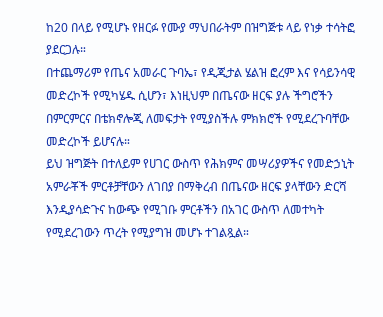ከ20 በላይ የሚሆኑ የዘርፉ የሙያ ማህበራትም በዝግጅቱ ላይ የነቃ ተሳትፎ ያደርጋሉ።
በተጨማሪም የጤና አመራር ጉባኤ፣ የዲጂታል ሄልዝ ፎረም እና የሳይንሳዊ መድረኮች የሚካሄዱ ሲሆን፣ እነዚህም በጤናው ዘርፍ ያሉ ችግሮችን በምርምርና በቴክኖሎጂ ለመፍታት የሚያስችሉ ምክክሮች የሚደረጉባቸው መድረኮች ይሆናሉ።
ይህ ዝግጅት በተለይም የሀገር ውስጥ የሕክምና መሣሪያዎችና የመድኃኒት አምራቾች ምርቶቻቸውን ለገበያ በማቅረብ በጤናው ዘርፍ ያላቸውን ድርሻ እንዲያሳድጉና ከውጭ የሚገቡ ምርቶችን በአገር ውስጥ ለመተካት የሚደረገውን ጥረት የሚያግዝ መሆኑ ተገልጿል።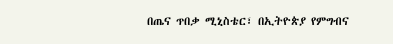በጤና ጥበቃ ሚኒስቴር፣ በኢትዮጵያ የምግብና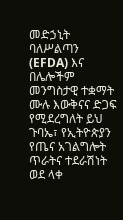መድኃኒት ባለሥልጣን (EFDA) እና በሌሎችም መንግስታዊ ተቋማት ሙሉ እውቅናና ድጋፍ የሚደረግለት ይህ ጉባኤ፣ የኢትዮጵያን የጤና አገልግሎት ጥራትና ተደራሽነት ወደ ላቀ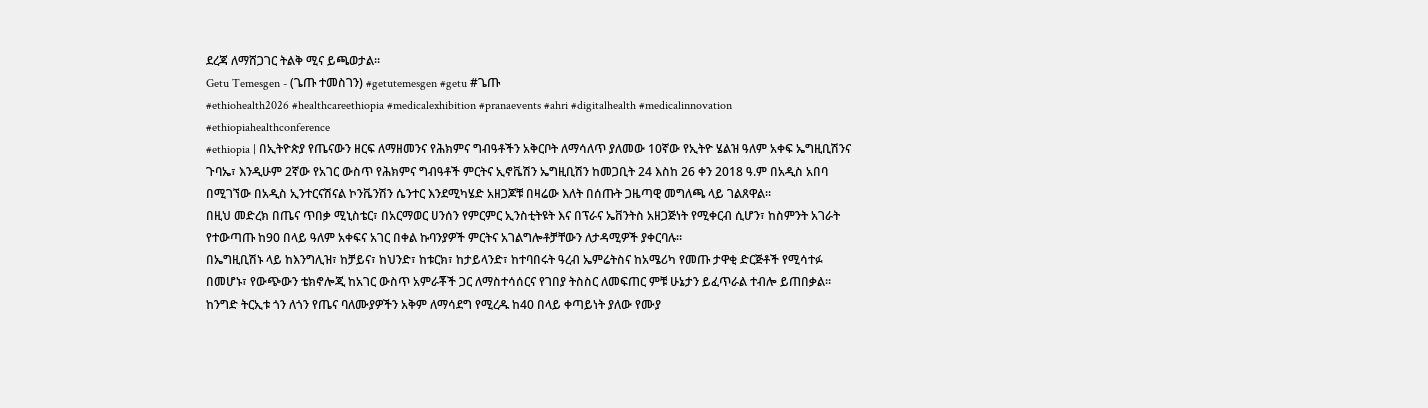ደረጃ ለማሸጋገር ትልቅ ሚና ይጫወታል።
Getu Temesgen - (ጌጡ ተመስገን) #getutemesgen #getu #ጌጡ
#ethiohealth2026 #healthcareethiopia #medicalexhibition #pranaevents #ahri #digitalhealth #medicalinnovation #ethiopiahealthconference
#ethiopia | በኢትዮጵያ የጤናውን ዘርፍ ለማዘመንና የሕክምና ግብዓቶችን አቅርቦት ለማሳለጥ ያለመው 10ኛው የኢትዮ ሄልዝ ዓለም አቀፍ ኤግዚቢሽንና ጉባኤ፣ እንዲሁም 2ኛው የአገር ውስጥ የሕክምና ግብዓቶች ምርትና ኢኖቬሽን ኤግዚቢሽን ከመጋቢት 24 እስከ 26 ቀን 2018 ዓ.ም በአዲስ አበባ በሚገኘው በአዲስ ኢንተርናሽናል ኮንቬንሽን ሴንተር እንደሚካሄድ አዘጋጆቹ በዛሬው እለት በሰጡት ጋዜጣዊ መግለጫ ላይ ገልጸዋል።
በዚህ መድረክ በጤና ጥበቃ ሚኒስቴር፣ በአርማወር ሀንሰን የምርምር ኢንስቲትዩት እና በፕራና ኤቨንትስ አዘጋጅነት የሚቀርብ ሲሆን፣ ከስምንት አገራት የተውጣጡ ከ90 በላይ ዓለም አቀፍና አገር በቀል ኩባንያዎች ምርትና አገልግሎቶቻቸውን ለታዳሚዎች ያቀርባሉ።
በኤግዚቢሽኑ ላይ ከእንግሊዝ፣ ከቻይና፣ ከህንድ፣ ከቱርክ፣ ከታይላንድ፣ ከተባበሩት ዓረብ ኤምሬትስና ከአሜሪካ የመጡ ታዋቂ ድርጅቶች የሚሳተፉ በመሆኑ፣ የውጭውን ቴክኖሎጂ ከአገር ውስጥ አምራቾች ጋር ለማስተሳሰርና የገበያ ትስስር ለመፍጠር ምቹ ሁኔታን ይፈጥራል ተብሎ ይጠበቃል።
ከንግድ ትርኢቱ ጎን ለጎን የጤና ባለሙያዎችን አቅም ለማሳደግ የሚረዱ ከ40 በላይ ቀጣይነት ያለው የሙያ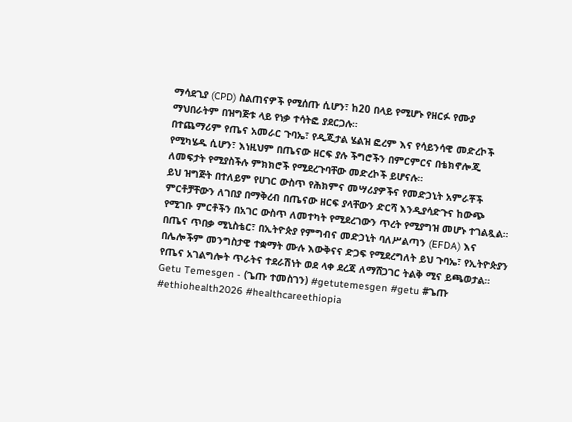ማሳደጊያ (CPD) ስልጠናዎች የሚሰጡ ሲሆን፣ ከ20 በላይ የሚሆኑ የዘርፉ የሙያ ማህበራትም በዝግጅቱ ላይ የነቃ ተሳትፎ ያደርጋሉ።
በተጨማሪም የጤና አመራር ጉባኤ፣ የዲጂታል ሄልዝ ፎረም እና የሳይንሳዊ መድረኮች የሚካሄዱ ሲሆን፣ እነዚህም በጤናው ዘርፍ ያሉ ችግሮችን በምርምርና በቴክኖሎጂ ለመፍታት የሚያስችሉ ምክክሮች የሚደረጉባቸው መድረኮች ይሆናሉ።
ይህ ዝግጅት በተለይም የሀገር ውስጥ የሕክምና መሣሪያዎችና የመድኃኒት አምራቾች ምርቶቻቸውን ለገበያ በማቅረብ በጤናው ዘርፍ ያላቸውን ድርሻ እንዲያሳድጉና ከውጭ የሚገቡ ምርቶችን በአገር ውስጥ ለመተካት የሚደረገውን ጥረት የሚያግዝ መሆኑ ተገልጿል።
በጤና ጥበቃ ሚኒስቴር፣ በኢትዮጵያ የምግብና መድኃኒት ባለሥልጣን (EFDA) እና በሌሎችም መንግስታዊ ተቋማት ሙሉ እውቅናና ድጋፍ የሚደረግለት ይህ ጉባኤ፣ የኢትዮጵያን የጤና አገልግሎት ጥራትና ተደራሽነት ወደ ላቀ ደረጃ ለማሸጋገር ትልቅ ሚና ይጫወታል።
Getu Temesgen - (ጌጡ ተመስገን) #getutemesgen #getu #ጌጡ
#ethiohealth2026 #healthcareethiopia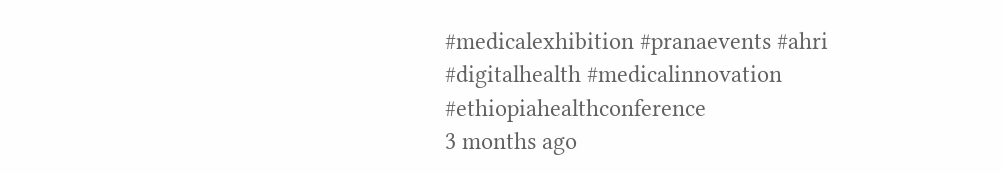#medicalexhibition #pranaevents #ahri #digitalhealth #medicalinnovation #ethiopiahealthconference
3 months ago